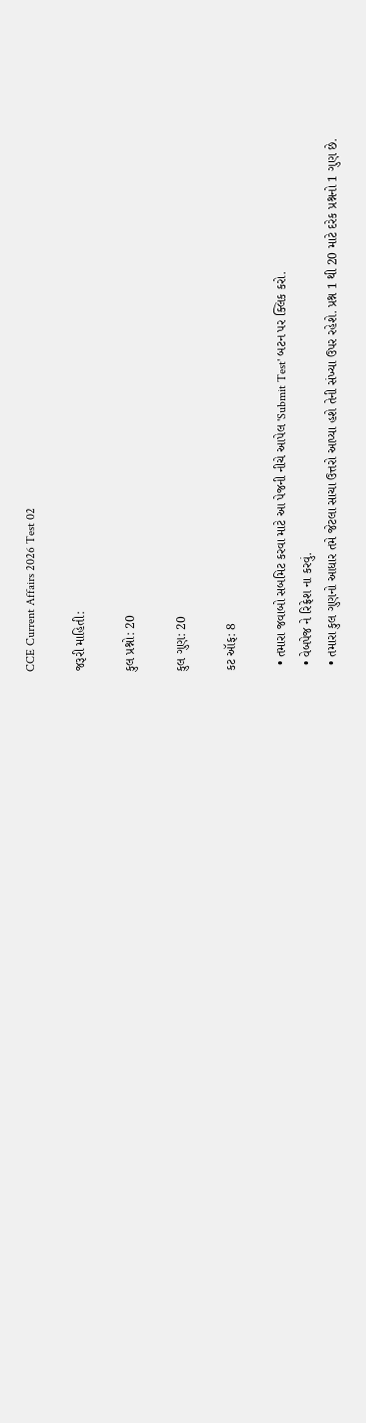CCE Current Affairs 2026 Test 02

જરૂરી માહિતી:

કુલ પ્રશ્નો: 20

કુલ ગુણ: 20

કટ ઑફ: 8

  • તમારા જવાબો સબમિટ કરવા માટે આ પેજની નીચે આપેલ 'Submit Test' બટન પર ક્લિક કરો.
  • વેબપેજ ને રિફ્રેશ ના કરવું.
  • તમારા કુલ ગુણનો આધાર તમે જેટલા સાચા ઉત્તરો આપ્યા હશે તેની સંખ્યા ઉપર રહેશે. પ્રશ્ન 1 થી 20 માટે દરેક પ્રશ્નનો 1 ગુણ છે.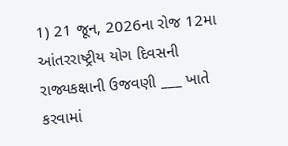1) 21 જૂન, 2026ના રોજ 12મા આંતરરાષ્ટ્રીય યોગ દિવસની રાજ્યકક્ષાની ઉજવણી ___ ખાતે કરવામાં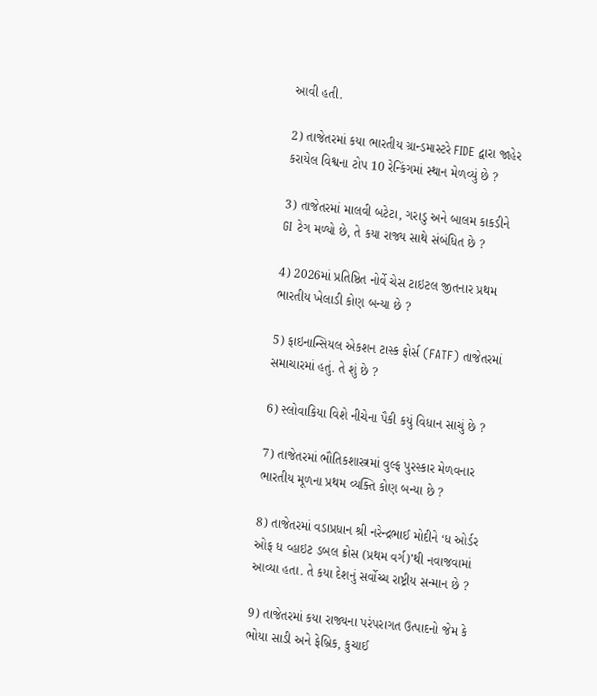આવી હતી.

2) તાજેતરમાં કયા ભારતીય ગ્રાન્ડમાસ્ટરે FIDE દ્વારા જાહેર કરાયેલ વિશ્વના ટોપ 10 રેન્કિંગમાં સ્થાન મેળવ્યું છે ?

3) તાજેતરમાં માલવી બટેટા, ગરાડુ અને બાલમ કાકડીને GI ટેગ મળ્યો છે, તે કયા રાજ્ય સાથે સંબંધિત છે ?

4) 2026માં પ્રતિષ્ઠિત નોર્વે ચેસ ટાઇટલ જીતનાર પ્રથમ ભારતીય ખેલાડી કોણ બન્યા છે ?

5) ફાઇનાન્સિયલ એકશન ટાસ્ક ફોર્સ (FATF) તાજેતરમાં સમાચારમાં હતું. તે શું છે ?

6) સ્લોવાકિયા વિશે નીચેના પૈકી કયું વિધાન સાચું છે ?

7) તાજેતરમાં ભૌતિકશાસ્ત્રમાં વુલ્ફ પુરસ્કાર મેળવનાર ભારતીય મૂળના પ્રથમ વ્યક્તિ કોણ બન્યા છે ?

8) તાજેતરમાં વડાપ્રધાન શ્રી નરેન્દ્રભાઈ મોદીને ‘ધ ઓર્ડર ઓફ ધ વ્હાઇટ ડબલ ક્રોસ (પ્રથમ વર્ગ)’થી નવાજવામાં આવ્યા હતા. તે કયા દેશનું સર્વોચ્ચ રાષ્ટ્રીય સન્માન છે ?

9) તાજેતરમાં કયા રાજ્યના પરંપરાગત ઉત્પાદનો જેમ કે ભોયા સાડી અને ફેબ્રિક, કુચાઈ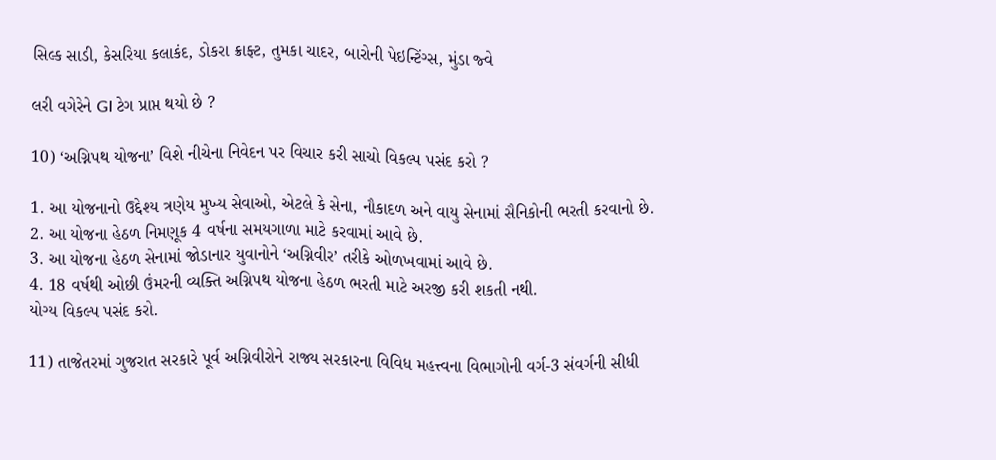સિલ્ક સાડી, કેસરિયા કલાકંદ, ડોકરા ક્રાફ્ટ, તુમકા ચાદર, બારોની પેઇન્ટિંગ્સ, મુંડા જ્વે

લરી વગેરેને GI ટેગ પ્રાપ્ત થયો છે ?

10) ‘અગ્નિપથ યોજના’ વિશે નીચેના નિવેદન પર વિચાર કરી સાચો વિકલ્પ પસંદ કરો ?

1. આ યોજનાનો ઉદ્દેશ્ય ત્રણેય મુખ્ય સેવાઓ, એટલે કે સેના, નૌકાદળ અને વાયુ સેનામાં સૈનિકોની ભરતી કરવાનો છે.
2. આ યોજના હેઠળ નિમણૂક 4 વર્ષના સમયગાળા માટે કરવામાં આવે છે.
3. આ યોજના હેઠળ સેનામાં જોડાનાર યુવાનોને ‘અગ્નિવીર’ તરીકે ઓળખવામાં આવે છે.
4. 18 વર્ષથી ઓછી ઉંમરની વ્યક્તિ અગ્નિપથ યોજના હેઠળ ભરતી માટે અરજી કરી શકતી નથી.
યોગ્ય વિકલ્પ પસંદ કરો.

11) તાજેતરમાં ગુજરાત સરકારે પૂર્વ અગ્નિવીરોને રાજ્ય સરકારના વિવિધ મહત્ત્વના વિભાગોની વર્ગ-3 સંવર્ગની સીધી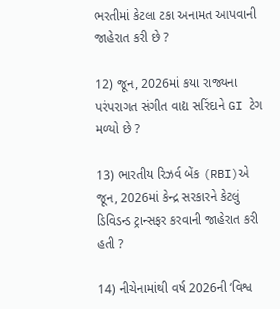ભરતીમાં કેટલા ટકા અનામત આપવાની જાહેરાત કરી છે ?

12) જૂન, 2026માં કયા રાજ્યના પરંપરાગત સંગીત વાદ્ય સરિંદાને GI ટેગ મળ્યો છે ?

13) ભારતીય રિઝર્વ બેંક (RBI)એ જૂન, 2026માં કેન્દ્ર સરકારને કેટલું ડિવિડન્ડ ટ્રાન્સફર કરવાની જાહેરાત કરી હતી ?

14) નીચેનામાંથી વર્ષ 2026ની ‘વિશ્વ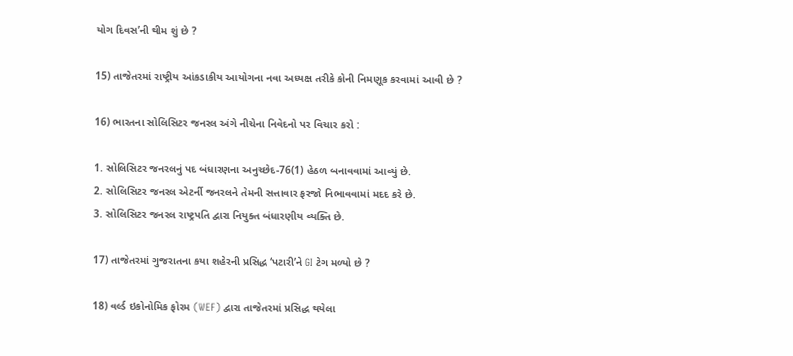યોગ દિવસ’ની થીમ શું છે ?

15) તાજેતરમાં રાષ્ટ્રીય આંકડાકીય આયોગના નવા અધ્યક્ષ તરીકે કોની નિમણૂક કરવામાં આવી છે ?

16) ભારતના સોલિસિટર જનરલ અંગે નીચેના નિવેદનો પર વિચાર કરો :

1. સોલિસિટર જનરલનું પદ બંધારણના અનુચ્છેદ-76(1) હેઠળ બનાવવામાં આવ્યું છે.
2. સોલિસિટર જનરલ એટર્ની જનરલને તેમની સત્તાવાર ફરજો નિભાવવામાં મદદ કરે છે.
3. સોલિસિટર જનરલ રાષ્ટ્રપતિ દ્વારા નિયુક્ત બંધારણીય વ્યક્તિ છે.

17) તાજેતરમાં ગુજરાતના કયા શહેરની પ્રસિદ્ધ ‘પટારી’ને GI ટેગ મળ્યો છે ?

18) વર્લ્ડ ઇકોનોમિક ફોરમ (WEF) દ્વારા તાજેતરમાં પ્રસિદ્ધ થયેલા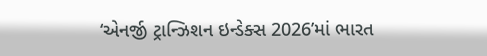‘એનર્જી ટ્રાન્ઝિશન ઇન્ડેક્સ 2026’માં ભારત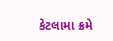કેટલામા ક્રમે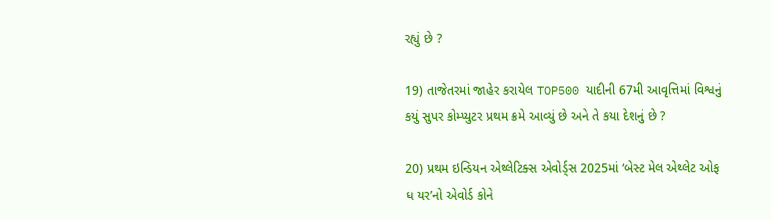રહ્યું છે ?

19) તાજેતરમાં જાહેર કરાયેલ TOP500 યાદીની 67મી આવૃત્તિમાં વિશ્વનું કયું સુપર કોમ્પ્યુટર પ્રથમ ક્રમે આવ્યું છે અને તે કયા દેશનું છે ?

20) પ્રથમ ઇન્ડિયન એથ્લેટિક્સ એવોર્ડ્સ 2025માં ‘બેસ્ટ મેલ એથ્લેટ ઓફ ધ યર’નો એવોર્ડ કોને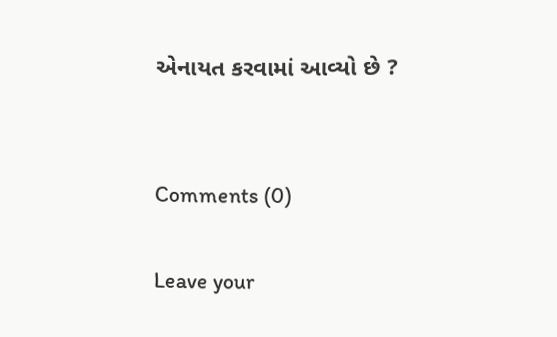એનાયત કરવામાં આવ્યો છે ?


Comments (0)

Leave your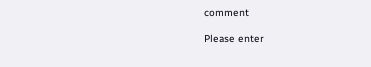comment

Please enter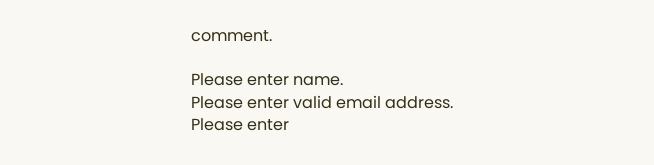comment.

Please enter name.
Please enter valid email address.
Please enter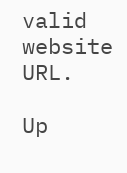valid website URL.

Up